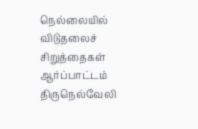நெல்லையில் விடுதலைச் சிறுத்தைகள் ஆர்ப்பாட்டம்
திருநெல்வேலி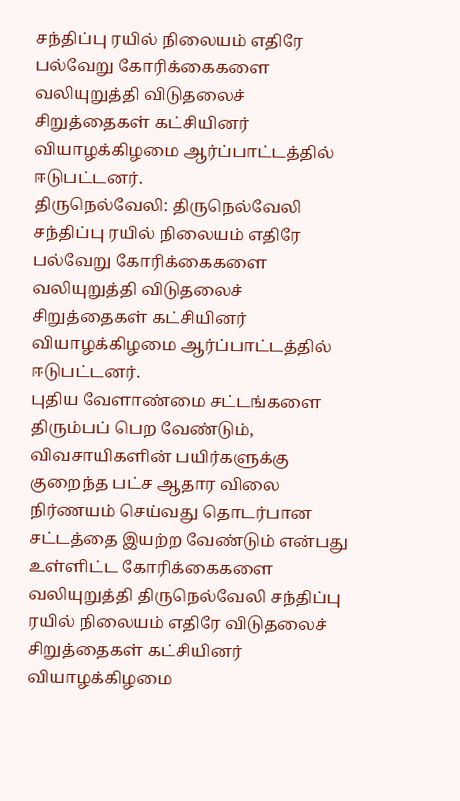சந்திப்பு ரயில் நிலையம் எதிரே பல்வேறு கோரிக்கைகளை வலியுறுத்தி விடுதலைச் சிறுத்தைகள் கட்சியினர் வியாழக்கிழமை ஆர்ப்பாட்டத்தில் ஈடுபட்டனர்.
திருநெல்வேலி: திருநெல்வேலி சந்திப்பு ரயில் நிலையம் எதிரே பல்வேறு கோரிக்கைகளை வலியுறுத்தி விடுதலைச் சிறுத்தைகள் கட்சியினர் வியாழக்கிழமை ஆர்ப்பாட்டத்தில் ஈடுபட்டனர்.
புதிய வேளாண்மை சட்டங்களை திரும்பப் பெற வேண்டும், விவசாயிகளின் பயிர்களுக்கு குறைந்த பட்ச ஆதார விலை நிர்ணயம் செய்வது தொடர்பான சட்டத்தை இயற்ற வேண்டும் என்பது உள்ளிட்ட கோரிக்கைகளை வலியுறுத்தி திருநெல்வேலி சந்திப்பு ரயில் நிலையம் எதிரே விடுதலைச் சிறுத்தைகள் கட்சியினர் வியாழக்கிழமை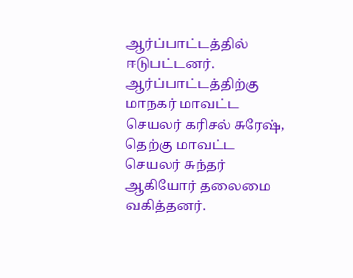ஆர்ப்பாட்டத்தில் ஈடுபட்டனர்.
ஆர்ப்பாட்டத்திற்கு மாநகர் மாவட்ட செயலர் கரிசல் சுரேஷ், தெற்கு மாவட்ட செயலர் சுந்தர் ஆகியோர் தலைமை வகித்தனர்.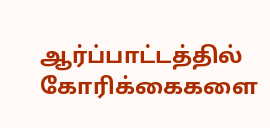ஆர்ப்பாட்டத்தில் கோரிக்கைகளை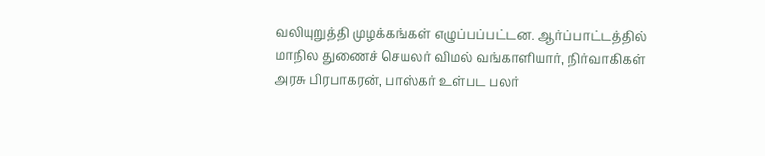வலியுறுத்தி முழக்கங்கள் எழுப்பப்பட்டன. ஆர்ப்பாட்டத்தில் மாநில துணைச் செயலர் விமல் வங்காளியார், நிர்வாகிகள் அரசு பிரபாகரன், பாஸ்கர் உள்பட பலர்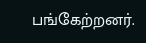பங்கேற்றனர்.